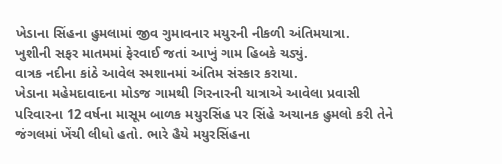ખેડાના સિંહના હુમલામાં જીવ ગુમાવનાર મયુરની નીકળી અંતિમયાત્રા.
ખુશીની સફર માતમમાં ફેરવાઈ જતાં આખું ગામ હિબકે ચડ્યું.
વાત્રક નદીના કાંઠે આવેલ સ્મશાનમાં અંતિમ સંસ્કાર કરાયા.
ખેડાના મહેમદાવાદના મોડજ ગામથી ગિરનારની યાત્રાએ આવેલા પ્રવાસી પરિવારના 12 વર્ષના માસૂમ બાળક મયુરસિંહ પર સિંહે અચાનક હુમલો કરી તેને જંગલમાં ખેંચી લીધો હતો. ભારે હૈયે મયુરસિંહના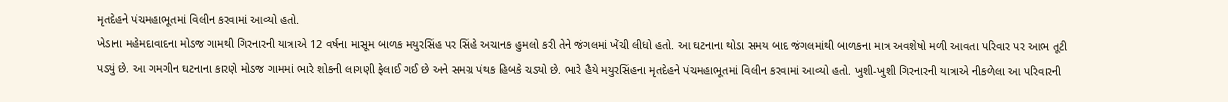મૃતદેહને પંચમહાભૂતમાં વિલીન કરવામાં આવ્યો હતો.
ખેડાના મહેમદાવાદના મોડજ ગામથી ગિરનારની યાત્રાએ 12 વર્ષના માસૂમ બાળક મયુરસિંહ પર સિંહે અચાનક હુમલો કરી તેને જંગલમાં ખેંચી લીધો હતો. આ ઘટનાના થોડા સમય બાદ જંગલમાંથી બાળકના માત્ર અવશેષો મળી આવતા પરિવાર પર આભ તૂટી પડ્યું છે. આ ગમગીન ઘટનાના કારણે મોડજ ગામમાં ભારે શોકની લાગણી ફેલાઈ ગઈ છે અને સમગ્ર પંથક હિબકે ચડ્યો છે. ભારે હૈયે મયુરસિંહના મૃતદેહને પંચમહાભૂતમાં વિલીન કરવામાં આવ્યો હતો. ખુશી-ખુશી ગિરનારની યાત્રાએ નીકળેલા આ પરિવારની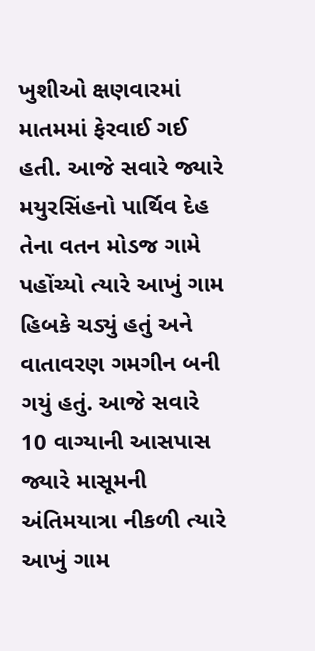ખુશીઓ ક્ષણવારમાં માતમમાં ફેરવાઈ ગઈ હતી. આજે સવારે જ્યારે મયુરસિંહનો પાર્થિવ દેહ તેના વતન મોડજ ગામે પહોંચ્યો ત્યારે આખું ગામ હિબકે ચડ્યું હતું અને વાતાવરણ ગમગીન બની ગયું હતું. આજે સવારે 10 વાગ્યાની આસપાસ જ્યારે માસૂમની અંતિમયાત્રા નીકળી ત્યારે આખું ગામ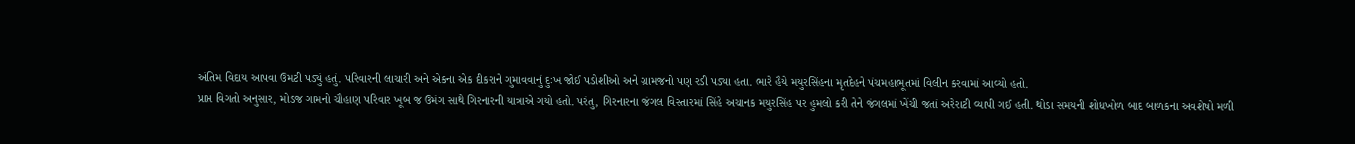અંતિમ વિદાય આપવા ઉમટી પડ્યું હતું. પરિવારની લાચારી અને એકના એક દીકરાને ગુમાવવાનું દુઃખ જોઈ પડોશીઓ અને ગ્રામજનો પણ રડી પડ્યા હતા. ભારે હૈયે મયુરસિંહના મૃતદેહને પંચમહાભૂતમાં વિલીન કરવામાં આવ્યો હતો.
પ્રાપ્ત વિગતો અનુસાર, મોડજ ગામનો ચૌહાણ પરિવાર ખૂબ જ ઉમંગ સાથે ગિરનારની યાત્રાએ ગયો હતો. પરંતુ, ગિરનારના જંગલ વિસ્તારમાં સિંહે અચાનક મયુરસિંહ પર હુમલો કરી તેને જંગલમાં ખેંચી જતાં અરેરાટી વ્યાપી ગઈ હતી. થોડા સમયની શોધખોળ બાદ બાળકના અવશેષો મળી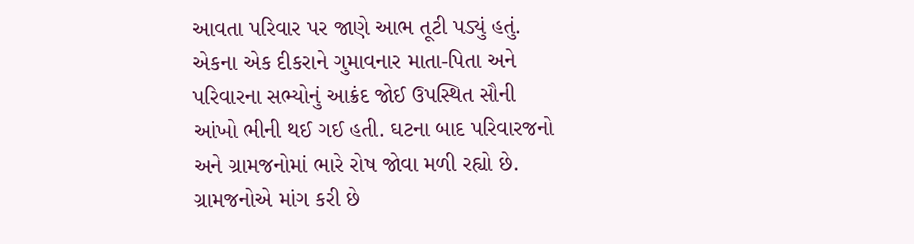આવતા પરિવાર પર જાણે આભ તૂટી પડ્યું હતું. એકના એક દીકરાને ગુમાવનાર માતા-પિતા અને પરિવારના સભ્યોનું આક્રંદ જોઈ ઉપસ્થિત સૌની આંખો ભીની થઈ ગઈ હતી. ઘટના બાદ પરિવારજનો અને ગ્રામજનોમાં ભારે રોષ જોવા મળી રહ્યો છે. ગ્રામજનોએ માંગ કરી છે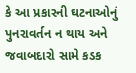કે આ પ્રકારની ઘટનાઓનું પુનરાવર્તન ન થાય અને જવાબદારો સામે કડક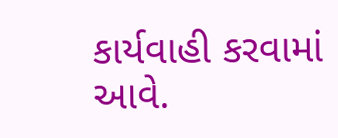કાર્યવાહી કરવામાં આવે.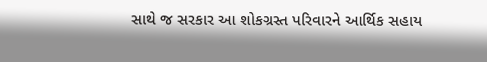સાથે જ સરકાર આ શોકગ્રસ્ત પરિવારને આર્થિક સહાય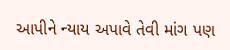આપીને ન્યાય અપાવે તેવી માંગ પણ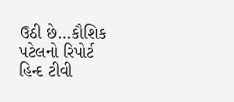ઉઠી છે…કૌશિક પટેલનો રિપોર્ટ હિન્દ ટીવી